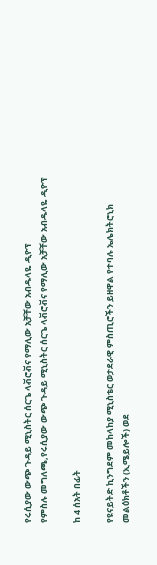የሩሲያው ውጭ ጉዳይ ሚኒስትር ሰርጌ ላቭሮቭና የማሊው አቻቸው አብዱላዬ ዲዮፕ
የምስሉ መግለጫ,የሩሲያው ውጭ ጉዳይ ሚኒስትር ሰርጌ ላቭሮቭና የማሊው አቻቸው አብዱላዬ ዲዮፕ

ከ 4 ሰአት በፊት

የዩናይትድ ኪንግደም መከላከያ ሚኒስቴር ወታደራዊ ምስጢሮችን ይዘዋል የተባሉ ኤሌክትሮኒክ መልዕክቶችን (ኢሜይሎች) ወደ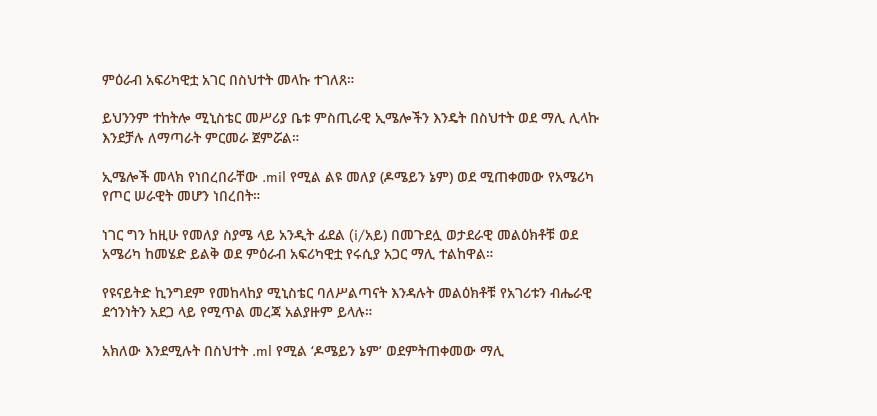ምዕራብ አፍሪካዊቷ አገር በስህተት መላኩ ተገለጸ።

ይህንንም ተከትሎ ሚኒስቴር መሥሪያ ቤቱ ምስጢራዊ ኢሜሎችን እንዴት በስህተት ወደ ማሊ ሊላኩ እንደቻሉ ለማጣራት ምርመራ ጀምሯል።

ኢሜሎች መላክ የነበረበራቸው .mil የሚል ልዩ መለያ (ዶሜይን ኔም) ወደ ሚጠቀመው የአሜሪካ የጦር ሠራዊት መሆን ነበረበት።

ነገር ግን ከዚሁ የመለያ ስያሜ ላይ አንዲት ፊደል (i/አይ) በመጉደሏ ወታደራዊ መልዕክቶቹ ወደ አሜሪካ ከመሄድ ይልቅ ወደ ምዕራብ አፍሪካዊቷ የሩሲያ አጋር ማሊ ተልከዋል።

የዩናይትድ ኪንግደም የመከላከያ ሚኒስቴር ባለሥልጣናት እንዳሉት መልዕክቶቹ የአገሪቱን ብሔራዊ ደኅንነትን አደጋ ላይ የሚጥል መረጃ አልያዙም ይላሉ።

አክለው እንደሚሉት በስህተት .ml የሚል ‘ዶሜይን ኔም’ ወደምትጠቀመው ማሊ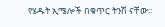የሄዱት ኢሜሎች በቁጥር ትንሽ ናቸው።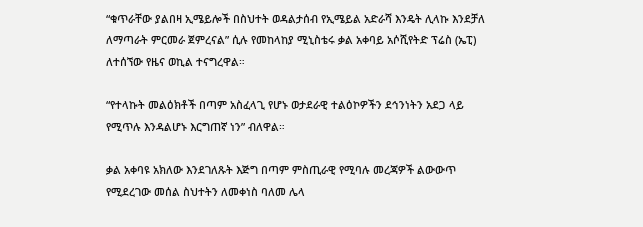“ቁጥራቸው ያልበዛ ኢሜይሎች በስህተት ወዳልታሰብ የኢሜይል አድራሻ እንዴት ሊላኩ እንደቻለ ለማጣራት ምርመራ ጀምረናል” ሲሉ የመከላከያ ሚኒስቴሩ ቃል አቀባይ አሶሺየትድ ፕሬስ (ኤፒ) ለተሰኘው የዜና ወኪል ተናግረዋል።

“የተላኩት መልዕክቶች በጣም አስፈላጊ የሆኑ ወታደራዊ ተልዕኮዎችን ደኅንነትን አደጋ ላይ የሚጥሉ እንዳልሆኑ እርግጠኛ ነን” ብለዋል።

ቃል አቀባዩ አክለው እንደገለጹት እጅግ በጣም ምስጢራዊ የሚባሉ መረጃዎች ልውውጥ የሚደረገው መሰል ስህተትን ለመቀነስ ባለመ ሌላ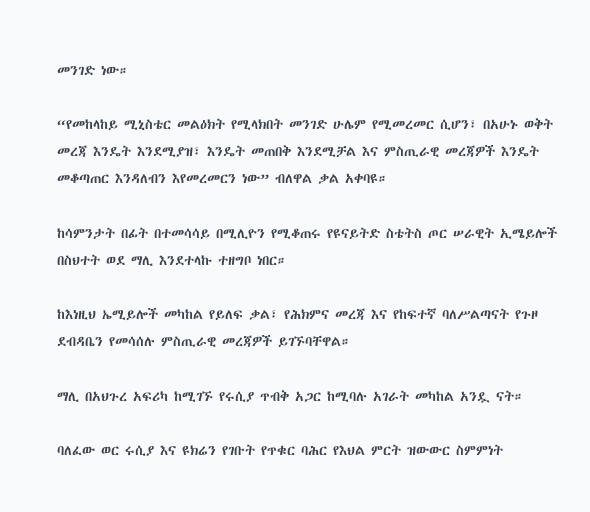መንገድ ነው።

“የመከላከይ ሚኒስቴር መልዕክት የሚላክበት መንገድ ሁሌም የሚመረመር ሲሆን፣ በአሁኑ ወቅት መረጃ እንዴት እንደሚያዝ፣ እንዴት መጠበቅ እንደሚቻል እና ምስጢራዊ መረጃዎች እንዴት መቆጣጠር እንዳለብን እየመረመርን ነው” ብለዋል ቃል አቀባዩ።

ከሳምንታት በፊት በተመሳሳይ በሚሊዮን የሚቆጠሩ የዩናይትድ ስቴትስ ጦር ሠራዊት ኢሜይሎች በስህተት ወደ ማሊ እንደተላኩ ተዘግቦ ነበር።

ከእነዚህ ኤሚይሎች መካከል የይለፍ ቃል፣ የሕክምና መረጃ እና የከፍተኛ ባለሥልጣናት የጉዞ ደብዳቤን የመሳሰሉ ምስጢራዊ መረጃዎች ይገኙባቸዋል።

ማሊ በአህጉረ አፍሪካ ከሚገኙ የሩሲያ ጥብቅ አጋር ከሚባሉ አገራት መካከል አንዷ ናት።

ባለፈው ወር ሩሲያ እና ዩክሬን የገቡት የጥቁር ባሕር የእህል ምርት ዝውውር ስምምነት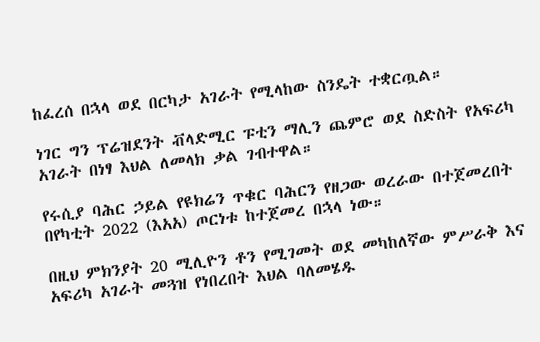ከፈረሰ በኋላ ወደ በርካታ አገራት የሚላከው ስንዴት ተቋርጧል።

ነገር ግን ፕሬዝደንት ቭላድሚር ፑቲን ማሊን ጨምሮ ወደ ስድስት የአፍሪካ አገራት በነፃ እህል ለመላክ ቃል ገብተዋል።

የሩሲያ ባሕር ኃይል የዩክሬን ጥቁር ባሕርን የዘጋው ወረራው በተጀመረበት በየካቲት 2022 (እአአ) ጦርነቱ ከተጀመረ በኋላ ነው።

በዚህ ምክንያት 20 ሚሊዮን ቶን የሚገመት ወደ መካከለኛው ምሥራቅ እና አፍሪካ አገራት መጓዝ የነበረበት እህል ባለመሄዱ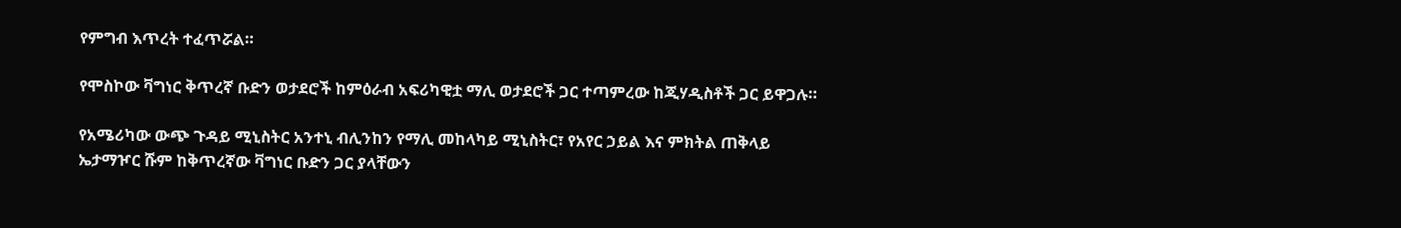የምግብ እጥረት ተፈጥሯል።

የሞስኮው ቫግነር ቅጥረኛ ቡድን ወታደሮች ከምዕራብ አፍሪካዊቷ ማሊ ወታደሮች ጋር ተጣምረው ከጂሃዲስቶች ጋር ይዋጋሉ።

የአሜሪካው ውጭ ጉዳይ ሚኒስትር አንተኒ ብሊንከን የማሊ መከላካይ ሚኒስትር፣ የአየር ኃይል እና ምክትል ጠቅላይ ኤታማዦር ሹም ከቅጥረኛው ቫግነር ቡድን ጋር ያላቸውን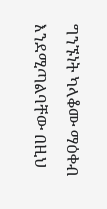ግንኙነት ካላቆሙ ማዕቀብ እንደሚጣልባቸው በዚህ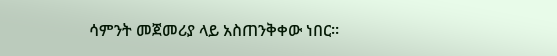ሳምንት መጀመሪያ ላይ አስጠንቅቀው ነበር።